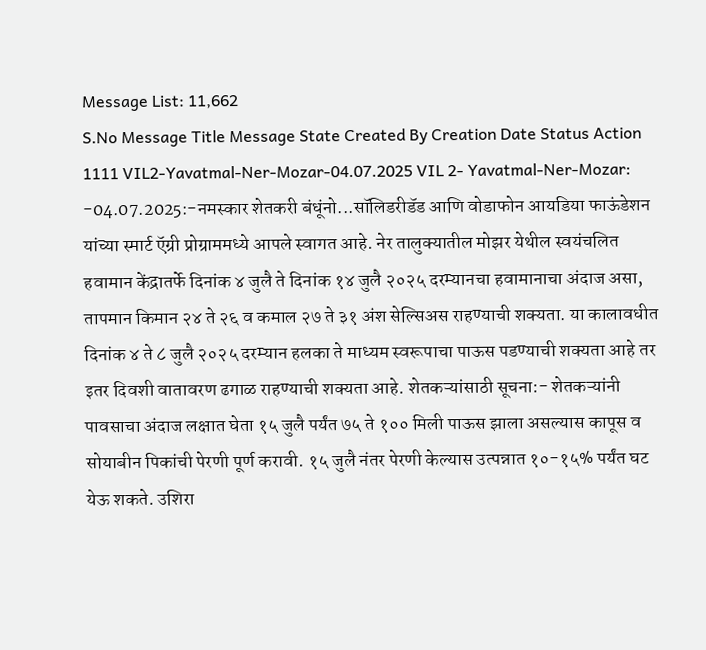Message List: 11,662
S.No Message Title Message State Created By Creation Date Status Action
1111 VIL2-Yavatmal-Ner-Mozar-04.07.2025 VIL 2- Yavatmal-Ner-Mozar: -04.07.2025:-नमस्कार शेतकरी बंधूंनो...सॉलिडरीडॅड आणि वोडाफोन आयडिया फाऊंडेशन यांच्या स्मार्ट ऍग्री प्रोग्राममध्ये आपले स्वागत आहे. नेर तालुक्यातील मोझर येथील स्वयंचलित हवामान केंद्रातर्फे दिनांक ४ जुलै ते दिनांक १४ जुलै २०२५ दरम्यानचा हवामानाचा अंदाज असा, तापमान किमान २४ ते २६ व कमाल २७ ते ३१ अंश सेल्सिअस राहण्याची शक्यता. या कालावधीत दिनांक ४ ते ८ जुलै २०२५ दरम्यान हलका ते माध्यम स्वरूपाचा पाऊस पडण्याची शक्यता आहे तर इतर दिवशी वातावरण ढगाळ राहण्याची शक्यता आहे. शेतकऱ्यांसाठी सूचना:- शेतकऱ्यांनी पावसाचा अंदाज लक्षात घेता १५ जुलै पर्यंत ७५ ते १०० मिली पाऊस झाला असल्यास कापूस व सोयाबीन पिकांची पेरणी पूर्ण करावी. १५ जुलै नंतर पेरणी केल्यास उत्पन्नात १०-१५% पर्यंत घट येऊ शकते. उशिरा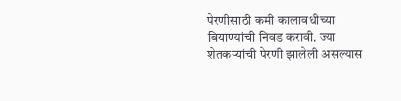पेरणीसाठी कमी कालावधीच्या बियाण्यांची निवड करावी. ज्या शेतकऱ्यांची पेरणी झालेली असल्यास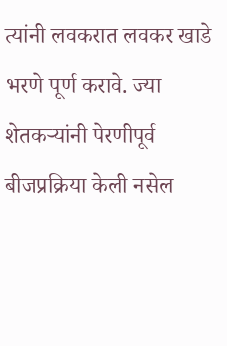त्यांनी लवकरात लवकर खाडे भरणे पूर्ण करावे. ज्या शेतकऱ्यांनी पेरणीपूर्व बीजप्रक्रिया केली नसेल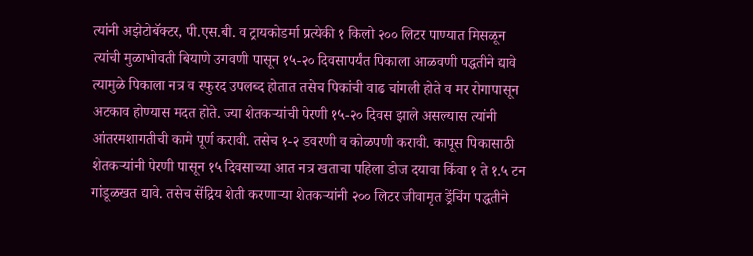त्यांनी अझेटोबॅक्टर, पी.एस.बी. व ट्रायकोडर्मा प्रत्येकी १ किलो २०० लिटर पाण्यात मिसळून त्यांची मुळाभोवती बियाणे उगवणी पासून १५-२० दिवसापर्यंत पिकाला आळवणी पद्धतीने द्यावे त्यामुळे पिकाला नत्र व स्फुरद उपलब्द होतात तसेच पिकांची वाढ चांगली होते व मर रोगापासून अटकाव होण्यास मदत होते. ज्या शेतकऱ्यांची पेरणी १५-२० दिवस झाले असल्यास त्यांनी आंतरमशागतीची कामे पूर्ण करावी. तसेच १-२ डवरणी व कोळपणी करावी. कापूस पिकासाठी शेतकऱ्यांनी पेरणी पासून १५ दिवसाच्या आत नत्र खताचा पहिला डोज दयावा किंवा १ ते १.५ टन गांडूळखत द्यावे. तसेच सेंद्रिय शेती करणाऱ्या शेतकऱ्यांनी २०० लिटर जीवामृत ड्रेंचिंग पद्धतीने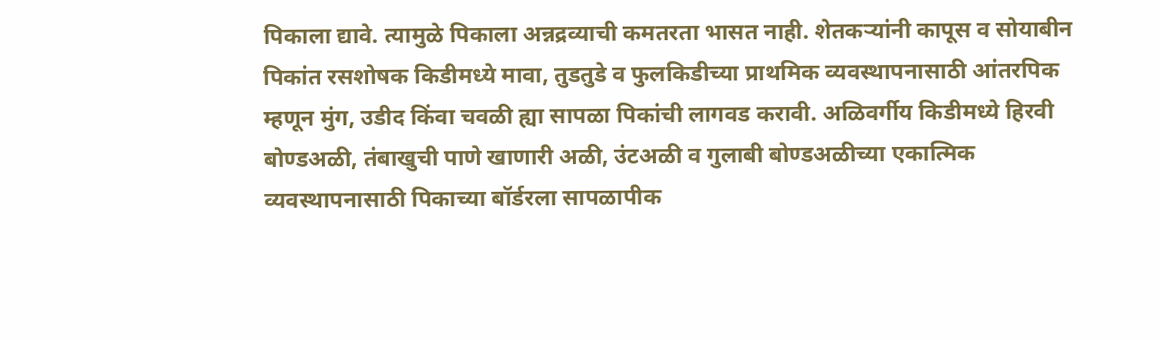पिकाला द्यावे. त्यामुळे पिकाला अन्नद्रव्याची कमतरता भासत नाही. शेतकऱ्यांनी कापूस व सोयाबीन पिकांत रसशोषक किडीमध्ये मावा, तुडतुडे व फुलकिडीच्या प्राथमिक व्यवस्थापनासाठी आंतरपिक म्हणून मुंग, उडीद किंवा चवळी ह्या सापळा पिकांची लागवड करावी. अळिवर्गीय किडीमध्ये हिरवी बोण्डअळी, तंबाखुची पाणे खाणारी अळी, उंटअळी व गुलाबी बोण्डअळीच्या एकात्मिक व्यवस्थापनासाठी पिकाच्या बॉर्डरला सापळापीक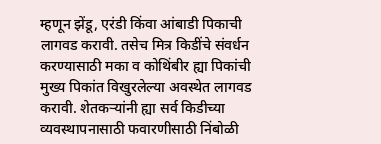म्हणून झेंडू, एरंडी किंवा आंबाडी पिकाची लागवड करावी. तसेच मित्र किडींचे संवर्धन करण्यासाठी मका व कोथिंबीर ह्या पिकांची मुख्य पिकांत विखुरलेल्या अवस्थेत लागवड करावी. शेतकऱ्यांनी ह्या सर्व किडीच्या व्यवस्थापनासाठी फवारणीसाठी निंबोळी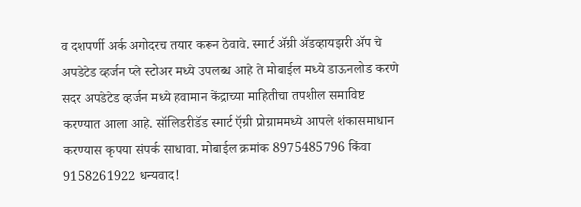व दशपर्णी अर्क अगोदरच तयार करून ठेवावे. स्मार्ट ॲग्री ॲडव्हायझरी ॲप चे अपडेटेड व्हर्जन प्ले स्टोअर मध्ये उपलब्ध आहे ते मोबाईल मध्ये डाऊनलोड करणे सदर अपडेटेड व्हर्जन मध्ये हवामान केंद्राच्या माहितीचा तपशील समाविष्ट करण्यात आला आहे. सॉलिडरीडॅड स्मार्ट ऍग्री प्रोग्राममध्ये आपले शंकासमाधान करण्यास कृपया संपर्क साधावा. मोबाईल क्रमांक 8975485796 किंवा 9158261922 धन्यवाद!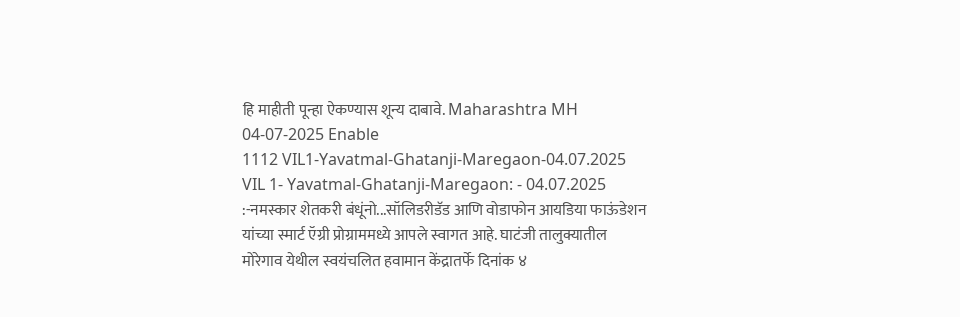हि माहीती पून्हा ऐकण्यास शून्य दाबावे. Maharashtra MH 04-07-2025 Enable
1112 VIL1-Yavatmal-Ghatanji-Maregaon-04.07.2025 VIL 1- Yavatmal-Ghatanji-Maregaon: - 04.07.2025 :-नमस्कार शेतकरी बंधूंनो...सॉलिडरीडॅड आणि वोडाफोन आयडिया फाऊंडेशन यांच्या स्मार्ट ऍग्री प्रोग्राममध्ये आपले स्वागत आहे. घाटंजी तालुक्यातील मोरेगाव येथील स्वयंचलित हवामान केंद्रातर्फे दिनांक ४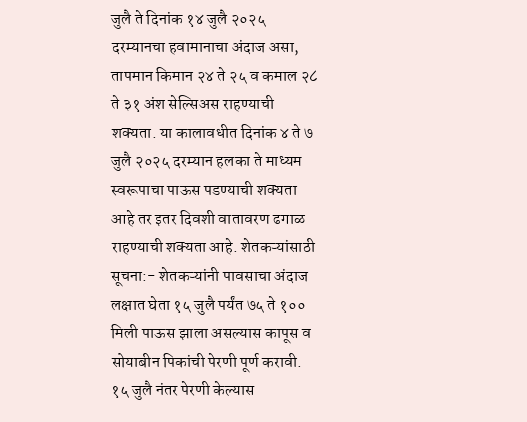जुलै ते दिनांक १४ जुलै २०२५ दरम्यानचा हवामानाचा अंदाज असा, तापमान किमान २४ ते २५ व कमाल २८ ते ३१ अंश सेल्सिअस राहण्याची शक्यता. या कालावधीत दिनांक ४ ते ७ जुलै २०२५ दरम्यान हलका ते माध्यम स्वरूपाचा पाऊस पडण्याची शक्यता आहे तर इतर दिवशी वातावरण ढगाळ राहण्याची शक्यता आहे. शेतकऱ्यांसाठी सूचना:- शेतकऱ्यांनी पावसाचा अंदाज लक्षात घेता १५ जुलै पर्यंत ७५ ते १०० मिली पाऊस झाला असल्यास कापूस व सोयाबीन पिकांची पेरणी पूर्ण करावी. १५ जुलै नंतर पेरणी केल्यास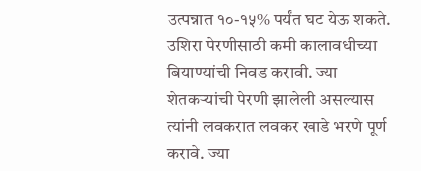उत्पन्नात १०-१५% पर्यंत घट येऊ शकते. उशिरा पेरणीसाठी कमी कालावधीच्या बियाण्यांची निवड करावी. ज्या शेतकऱ्यांची पेरणी झालेली असल्यास त्यांनी लवकरात लवकर खाडे भरणे पूर्ण करावे. ज्या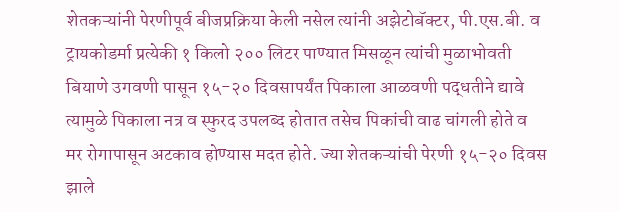शेतकऱ्यांनी पेरणीपूर्व बीजप्रक्रिया केली नसेल त्यांनी अझेटोबॅक्टर, पी.एस.बी. व ट्रायकोडर्मा प्रत्येकी १ किलो २०० लिटर पाण्यात मिसळून त्यांची मुळाभोवती बियाणे उगवणी पासून १५-२० दिवसापर्यंत पिकाला आळवणी पद्धतीने द्यावे त्यामुळे पिकाला नत्र व स्फुरद उपलब्द होतात तसेच पिकांची वाढ चांगली होते व मर रोगापासून अटकाव होण्यास मदत होते. ज्या शेतकऱ्यांची पेरणी १५-२० दिवस झाले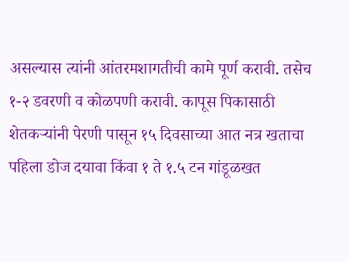असल्यास त्यांनी आंतरमशागतीची कामे पूर्ण करावी. तसेच १-२ डवरणी व कोळपणी करावी. कापूस पिकासाठी शेतकऱ्यांनी पेरणी पासून १५ दिवसाच्या आत नत्र खताचा पहिला डोज दयावा किंवा १ ते १.५ टन गांडूळखत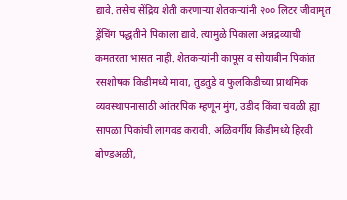द्यावे. तसेच सेंद्रिय शेती करणाऱ्या शेतकऱ्यांनी २०० लिटर जीवामृत ड्रेंचिंग पद्धतीने पिकाला द्यावे. त्यामुळे पिकाला अन्नद्रव्याची कमतरता भासत नाही. शेतकऱ्यांनी कापूस व सोयाबीन पिकांत रसशोषक किडीमध्ये मावा, तुडतुडे व फुलकिडीच्या प्राथमिक व्यवस्थापनासाठी आंतरपिक म्हणून मुंग, उडीद किंवा चवळी ह्या सापळा पिकांची लागवड करावी. अळिवर्गीय किडीमध्ये हिरवी बोण्डअळी,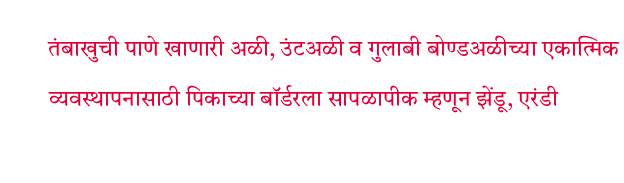तंबाखुची पाणे खाणारी अळी, उंटअळी व गुलाबी बोण्डअळीच्या एकात्मिक व्यवस्थापनासाठी पिकाच्या बॉर्डरला सापळापीक म्हणून झेंडू, एरंडी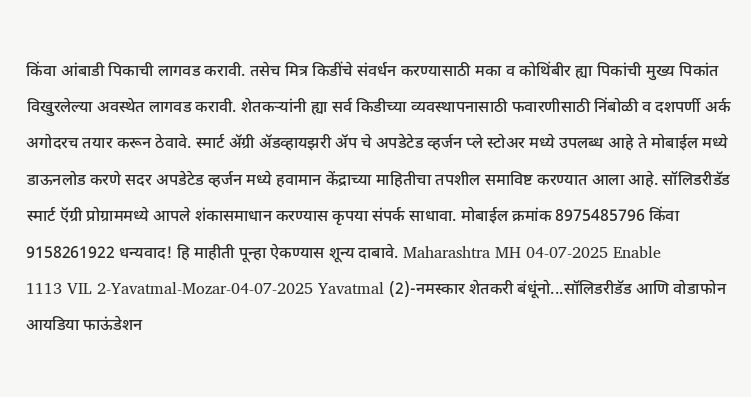किंवा आंबाडी पिकाची लागवड करावी. तसेच मित्र किडींचे संवर्धन करण्यासाठी मका व कोथिंबीर ह्या पिकांची मुख्य पिकांत विखुरलेल्या अवस्थेत लागवड करावी. शेतकऱ्यांनी ह्या सर्व किडीच्या व्यवस्थापनासाठी फवारणीसाठी निंबोळी व दशपर्णी अर्क अगोदरच तयार करून ठेवावे. स्मार्ट ॲग्री ॲडव्हायझरी ॲप चे अपडेटेड व्हर्जन प्ले स्टोअर मध्ये उपलब्ध आहे ते मोबाईल मध्ये डाऊनलोड करणे सदर अपडेटेड व्हर्जन मध्ये हवामान केंद्राच्या माहितीचा तपशील समाविष्ट करण्यात आला आहे. सॉलिडरीडॅड स्मार्ट ऍग्री प्रोग्राममध्ये आपले शंकासमाधान करण्यास कृपया संपर्क साधावा. मोबाईल क्रमांक 8975485796 किंवा 9158261922 धन्यवाद! हि माहीती पून्हा ऐकण्यास शून्य दाबावे. Maharashtra MH 04-07-2025 Enable
1113 VIL 2-Yavatmal-Mozar-04-07-2025 Yavatmal (2)-नमस्कार शेतकरी बंधूंनो...सॉलिडरीडॅड आणि वोडाफोन आयडिया फाऊंडेशन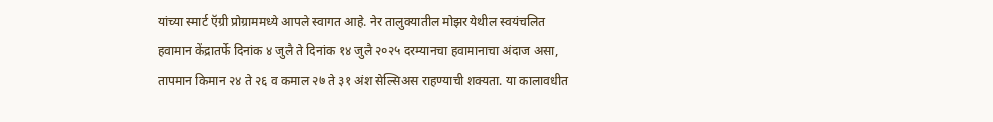यांच्या स्मार्ट ऍग्री प्रोग्राममध्ये आपले स्वागत आहे. नेर तालुक्यातील मोझर येथील स्वयंचलित हवामान केंद्रातर्फे दिनांक ४ जुलै ते दिनांक १४ जुलै २०२५ दरम्यानचा हवामानाचा अंदाज असा, तापमान किमान २४ ते २६ व कमाल २७ ते ३१ अंश सेल्सिअस राहण्याची शक्यता. या कालावधीत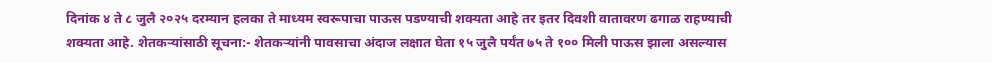दिनांक ४ ते ८ जुलै २०२५ दरम्यान हलका ते माध्यम स्वरूपाचा पाऊस पडण्याची शक्यता आहे तर इतर दिवशी वातावरण ढगाळ राहण्याची शक्यता आहे. शेतकऱ्यांसाठी सूचना:- शेतकऱ्यांनी पावसाचा अंदाज लक्षात घेता १५ जुलै पर्यंत ७५ ते १०० मिली पाऊस झाला असल्यास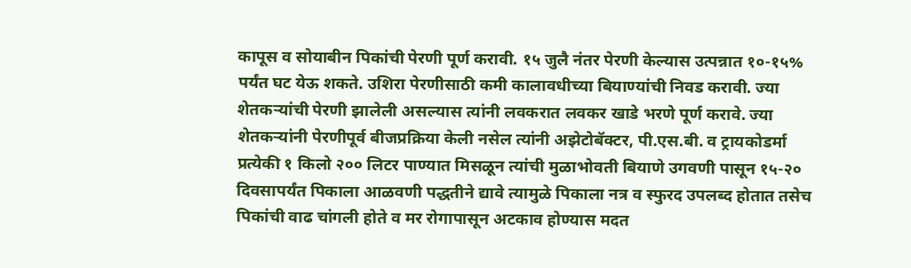कापूस व सोयाबीन पिकांची पेरणी पूर्ण करावी. १५ जुलै नंतर पेरणी केल्यास उत्पन्नात १०-१५% पर्यंत घट येऊ शकते. उशिरा पेरणीसाठी कमी कालावधीच्या बियाण्यांची निवड करावी. ज्या शेतकऱ्यांची पेरणी झालेली असल्यास त्यांनी लवकरात लवकर खाडे भरणे पूर्ण करावे. ज्या शेतकऱ्यांनी पेरणीपूर्व बीजप्रक्रिया केली नसेल त्यांनी अझेटोबॅक्टर, पी.एस.बी. व ट्रायकोडर्मा प्रत्येकी १ किलो २०० लिटर पाण्यात मिसळून त्यांची मुळाभोवती बियाणे उगवणी पासून १५-२० दिवसापर्यंत पिकाला आळवणी पद्धतीने द्यावे त्यामुळे पिकाला नत्र व स्फुरद उपलब्द होतात तसेच पिकांची वाढ चांगली होते व मर रोगापासून अटकाव होण्यास मदत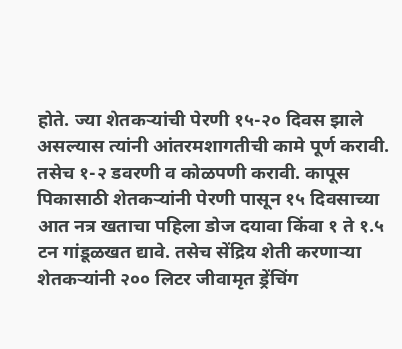होते. ज्या शेतकऱ्यांची पेरणी १५-२० दिवस झाले असल्यास त्यांनी आंतरमशागतीची कामे पूर्ण करावी. तसेच १-२ डवरणी व कोळपणी करावी. कापूस पिकासाठी शेतकऱ्यांनी पेरणी पासून १५ दिवसाच्या आत नत्र खताचा पहिला डोज दयावा किंवा १ ते १.५ टन गांडूळखत द्यावे. तसेच सेंद्रिय शेती करणाऱ्या शेतकऱ्यांनी २०० लिटर जीवामृत ड्रेंचिंग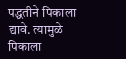पद्धतीने पिकाला द्यावे. त्यामुळे पिकाला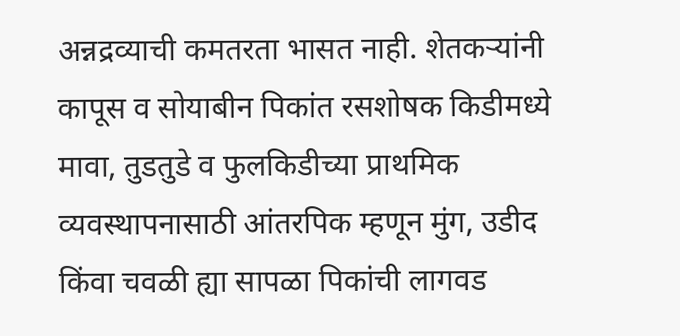अन्नद्रव्याची कमतरता भासत नाही. शेतकऱ्यांनी कापूस व सोयाबीन पिकांत रसशोषक किडीमध्ये मावा, तुडतुडे व फुलकिडीच्या प्राथमिक व्यवस्थापनासाठी आंतरपिक म्हणून मुंग, उडीद किंवा चवळी ह्या सापळा पिकांची लागवड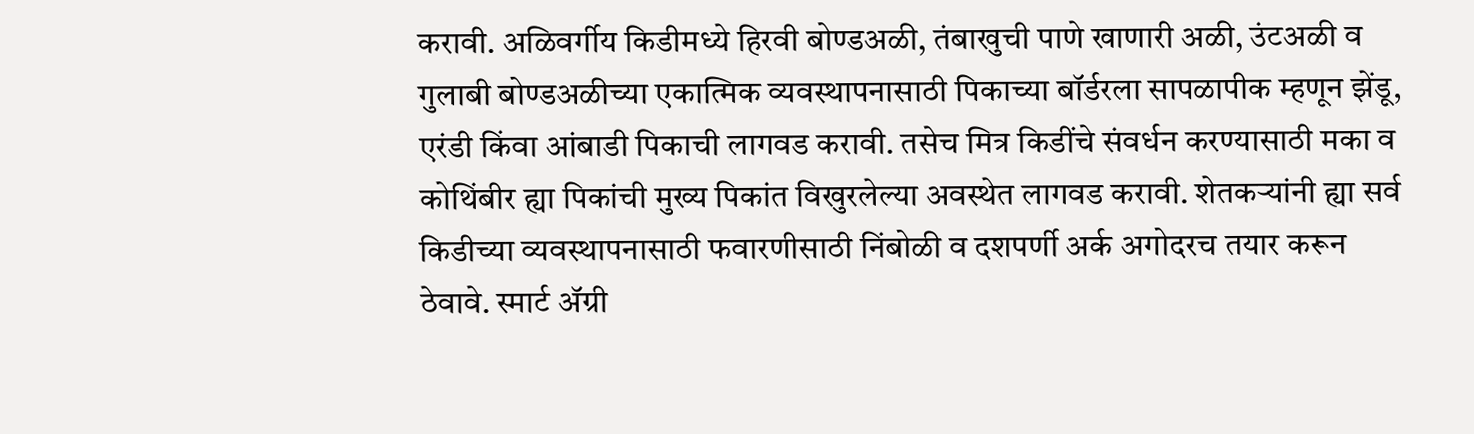करावी. अळिवर्गीय किडीमध्ये हिरवी बोण्डअळी, तंबाखुची पाणे खाणारी अळी, उंटअळी व गुलाबी बोण्डअळीच्या एकात्मिक व्यवस्थापनासाठी पिकाच्या बॉर्डरला सापळापीक म्हणून झेंडू, एरंडी किंवा आंबाडी पिकाची लागवड करावी. तसेच मित्र किडींचे संवर्धन करण्यासाठी मका व कोथिंबीर ह्या पिकांची मुख्य पिकांत विखुरलेल्या अवस्थेत लागवड करावी. शेतकऱ्यांनी ह्या सर्व किडीच्या व्यवस्थापनासाठी फवारणीसाठी निंबोळी व दशपर्णी अर्क अगोदरच तयार करून ठेवावे. स्मार्ट ॲग्री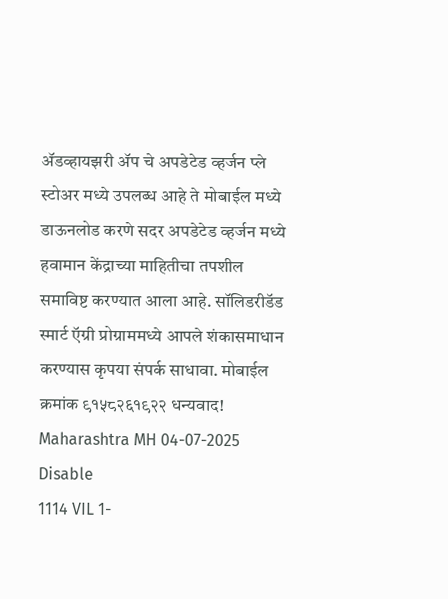ॲडव्हायझरी ॲप चे अपडेटेड व्हर्जन प्ले स्टोअर मध्ये उपलब्ध आहे ते मोबाईल मध्ये डाऊनलोड करणे सदर अपडेटेड व्हर्जन मध्ये हवामान केंद्राच्या माहितीचा तपशील समाविष्ट करण्यात आला आहे. सॉलिडरीडॅड स्मार्ट ऍग्री प्रोग्राममध्ये आपले शंकासमाधान करण्यास कृपया संपर्क साधावा. मोबाईल क्रमांक ९१५८२६१९२२ धन्यवाद! Maharashtra MH 04-07-2025 Disable
1114 VIL 1-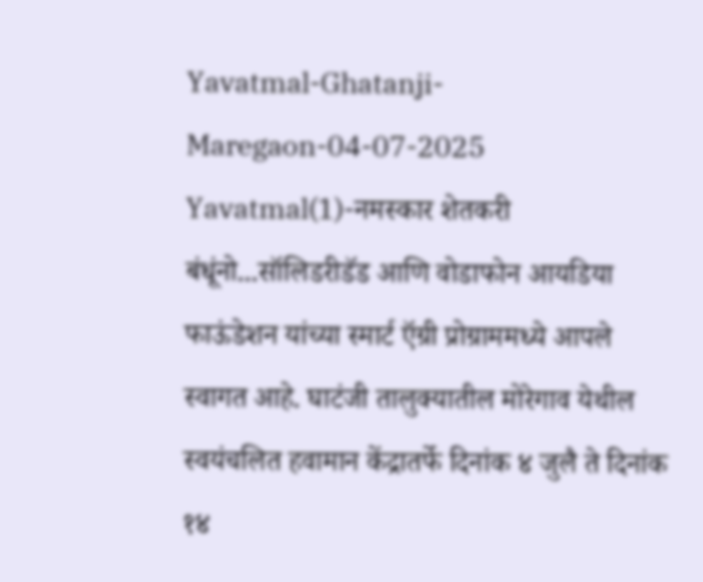Yavatmal-Ghatanji-Maregaon-04-07-2025 Yavatmal(1)-नमस्कार शेतकरी बंधूंनो...सॉलिडरीडॅड आणि वोडाफोन आयडिया फाऊंडेशन यांच्या स्मार्ट ऍग्री प्रोग्राममध्ये आपले स्वागत आहे. घाटंजी तालुक्यातील मोरेगाव येथील स्वयंचलित हवामान केंद्रातर्फे दिनांक ४ जुलै ते दिनांक १४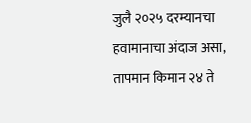जुलै २०२५ दरम्यानचा हवामानाचा अंदाज असा, तापमान किमान २४ ते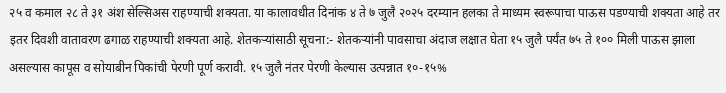२५ व कमाल २८ ते ३१ अंश सेल्सिअस राहण्याची शक्यता. या कालावधीत दिनांक ४ ते ७ जुलै २०२५ दरम्यान हलका ते माध्यम स्वरूपाचा पाऊस पडण्याची शक्यता आहे तर इतर दिवशी वातावरण ढगाळ राहण्याची शक्यता आहे. शेतकऱ्यांसाठी सूचना:- शेतकऱ्यांनी पावसाचा अंदाज लक्षात घेता १५ जुलै पर्यंत ७५ ते १०० मिली पाऊस झाला असल्यास कापूस व सोयाबीन पिकांची पेरणी पूर्ण करावी. १५ जुलै नंतर पेरणी केल्यास उत्पन्नात १०-१५%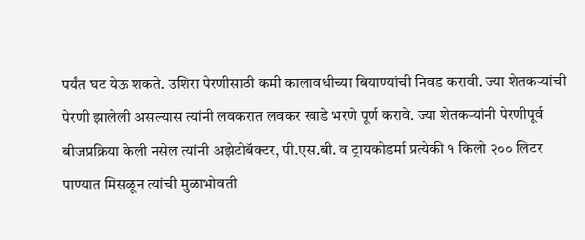पर्यंत घट येऊ शकते. उशिरा पेरणीसाठी कमी कालावधीच्या बियाण्यांची निवड करावी. ज्या शेतकऱ्यांची पेरणी झालेली असल्यास त्यांनी लवकरात लवकर खाडे भरणे पूर्ण करावे. ज्या शेतकऱ्यांनी पेरणीपूर्व बीजप्रक्रिया केली नसेल त्यांनी अझेटोबॅक्टर, पी.एस.बी. व ट्रायकोडर्मा प्रत्येकी १ किलो २०० लिटर पाण्यात मिसळून त्यांची मुळाभोवती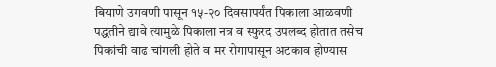बियाणे उगवणी पासून १५-२० दिवसापर्यंत पिकाला आळवणी पद्धतीने द्यावे त्यामुळे पिकाला नत्र व स्फुरद उपलब्द होतात तसेच पिकांची वाढ चांगली होते व मर रोगापासून अटकाव होण्यास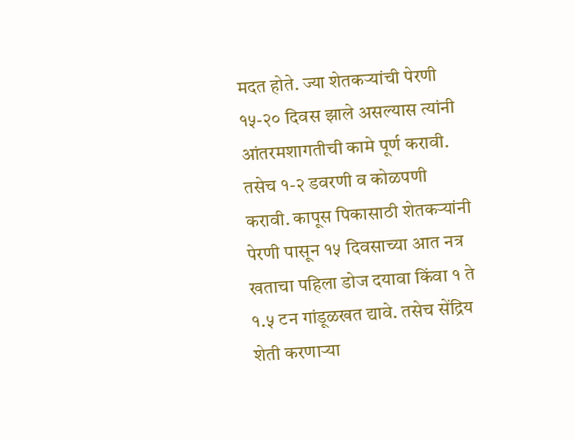मदत होते. ज्या शेतकऱ्यांची पेरणी १५-२० दिवस झाले असल्यास त्यांनी आंतरमशागतीची कामे पूर्ण करावी. तसेच १-२ डवरणी व कोळपणी करावी. कापूस पिकासाठी शेतकऱ्यांनी पेरणी पासून १५ दिवसाच्या आत नत्र खताचा पहिला डोज दयावा किंवा १ ते १.५ टन गांडूळखत द्यावे. तसेच सेंद्रिय शेती करणाऱ्या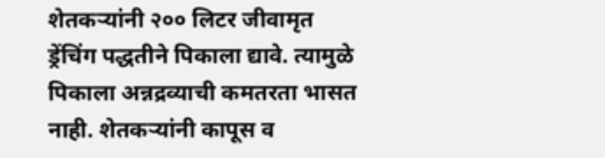शेतकऱ्यांनी २०० लिटर जीवामृत ड्रेंचिंग पद्धतीने पिकाला द्यावे. त्यामुळे पिकाला अन्नद्रव्याची कमतरता भासत नाही. शेतकऱ्यांनी कापूस व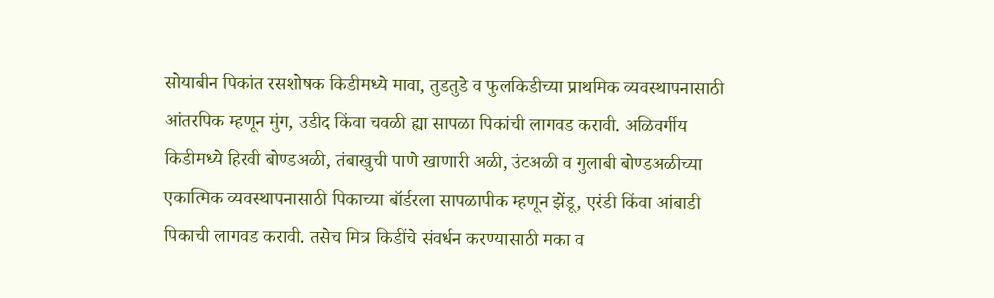सोयाबीन पिकांत रसशोषक किडीमध्ये मावा, तुडतुडे व फुलकिडीच्या प्राथमिक व्यवस्थापनासाठी आंतरपिक म्हणून मुंग, उडीद किंवा चवळी ह्या सापळा पिकांची लागवड करावी. अळिवर्गीय किडीमध्ये हिरवी बोण्डअळी, तंबाखुची पाणे खाणारी अळी, उंटअळी व गुलाबी बोण्डअळीच्या एकात्मिक व्यवस्थापनासाठी पिकाच्या बॉर्डरला सापळापीक म्हणून झेंडू, एरंडी किंवा आंबाडी पिकाची लागवड करावी. तसेच मित्र किडींचे संवर्धन करण्यासाठी मका व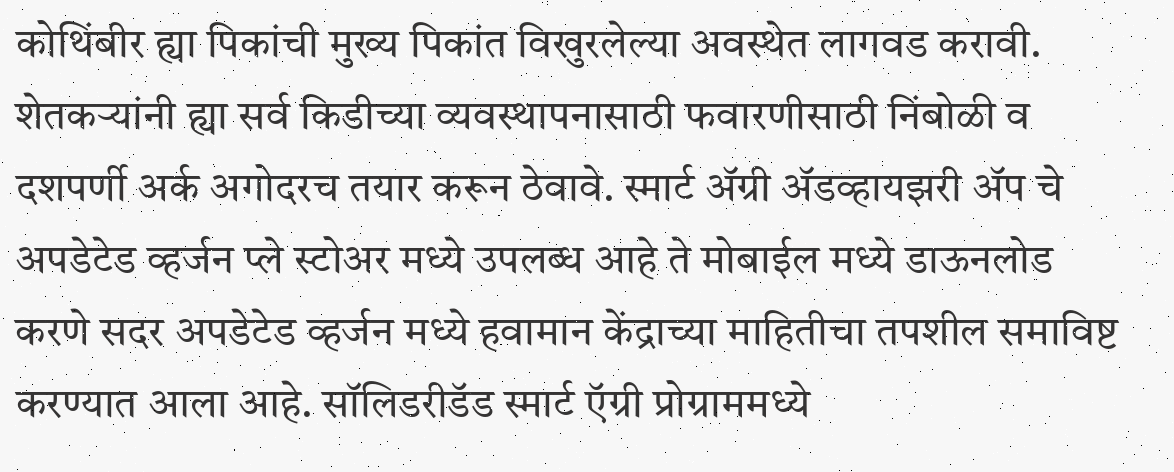कोथिंबीर ह्या पिकांची मुख्य पिकांत विखुरलेल्या अवस्थेत लागवड करावी. शेतकऱ्यांनी ह्या सर्व किडीच्या व्यवस्थापनासाठी फवारणीसाठी निंबोळी व दशपर्णी अर्क अगोदरच तयार करून ठेवावे. स्मार्ट ॲग्री ॲडव्हायझरी ॲप चे अपडेटेड व्हर्जन प्ले स्टोअर मध्ये उपलब्ध आहे ते मोबाईल मध्ये डाऊनलोड करणे सदर अपडेटेड व्हर्जन मध्ये हवामान केंद्राच्या माहितीचा तपशील समाविष्ट करण्यात आला आहे. सॉलिडरीडॅड स्मार्ट ऍग्री प्रोग्राममध्ये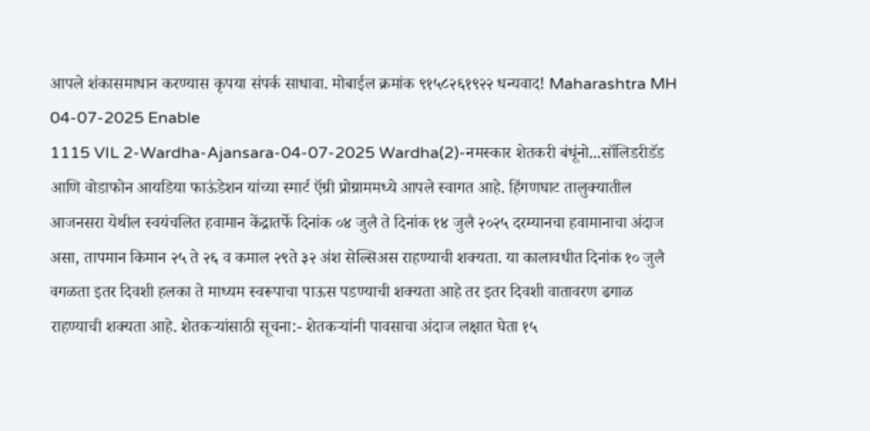आपले शंकासमाधान करण्यास कृपया संपर्क साधावा. मोबाईल क्रमांक ९१५८२६१९२२ धन्यवाद! Maharashtra MH 04-07-2025 Enable
1115 VIL 2-Wardha-Ajansara-04-07-2025 Wardha(2)-नमस्कार शेतकरी बंधूंनो...सॉलिडरीडॅड आणि वोडाफोन आयडिया फाऊंडेशन यांच्या स्मार्ट ऍग्री प्रोग्राममध्ये आपले स्वागत आहे. हिंगणघाट तालुक्यातील आजनसरा येथील स्वयंचलित हवामान केंद्रातर्फे दिनांक ०४ जुलै ते दिनांक १४ जुलै २०२५ दरम्यानचा हवामानाचा अंदाज असा, तापमान किमान २५ ते २६ व कमाल २९ते ३२ अंश सेल्सिअस राहण्याची शक्यता. या कालावधीत दिनांक १० जुलै वगळता इतर दिवशी हलका ते माध्यम स्वरूपाचा पाऊस पडण्याची शक्यता आहे तर इतर दिवशी वातावरण ढगाळ राहण्याची शक्यता आहे. शेतकऱ्यांसाठी सूचना:- शेतकऱ्यांनी पावसाचा अंदाज लक्षात घेता १५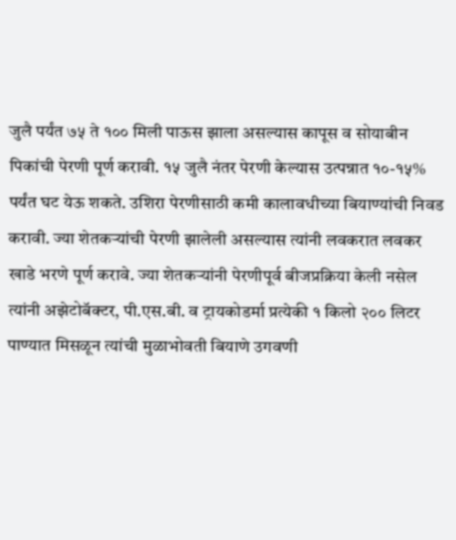जुलै पर्यंत ७५ ते १०० मिली पाऊस झाला असल्यास कापूस व सोयाबीन पिकांची पेरणी पूर्ण करावी. १५ जुलै नंतर पेरणी केल्यास उत्पन्नात १०-१५% पर्यंत घट येऊ शकते. उशिरा पेरणीसाठी कमी कालावधीच्या बियाण्यांची निवड करावी. ज्या शेतकऱ्यांची पेरणी झालेली असल्यास त्यांनी लवकरात लवकर खाडे भरणे पूर्ण करावे. ज्या शेतकऱ्यांनी पेरणीपूर्व बीजप्रक्रिया केली नसेल त्यांनी अझेटोबॅक्टर, पी.एस.बी. व ट्रायकोडर्मा प्रत्येकी १ किलो २०० लिटर पाण्यात मिसळून त्यांची मुळाभोवती बियाणे उगवणी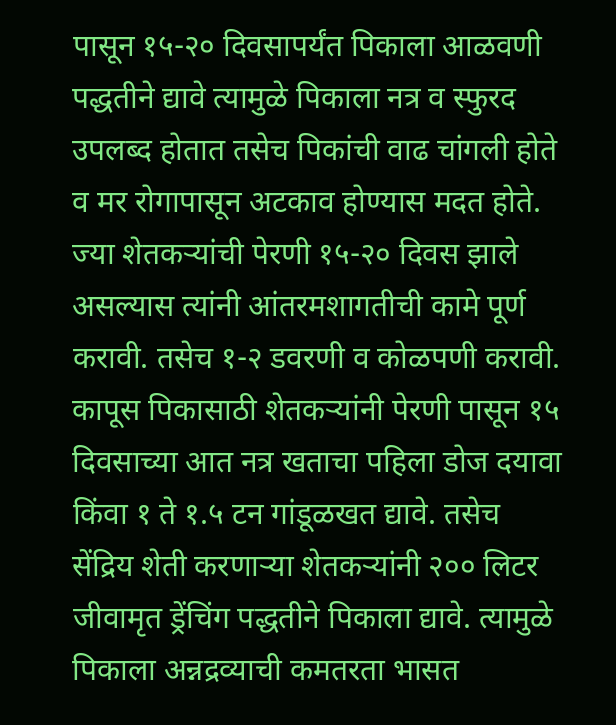पासून १५-२० दिवसापर्यंत पिकाला आळवणी पद्धतीने द्यावे त्यामुळे पिकाला नत्र व स्फुरद उपलब्द होतात तसेच पिकांची वाढ चांगली होते व मर रोगापासून अटकाव होण्यास मदत होते. ज्या शेतकऱ्यांची पेरणी १५-२० दिवस झाले असल्यास त्यांनी आंतरमशागतीची कामे पूर्ण करावी. तसेच १-२ डवरणी व कोळपणी करावी. कापूस पिकासाठी शेतकऱ्यांनी पेरणी पासून १५ दिवसाच्या आत नत्र खताचा पहिला डोज दयावा किंवा १ ते १.५ टन गांडूळखत द्यावे. तसेच सेंद्रिय शेती करणाऱ्या शेतकऱ्यांनी २०० लिटर जीवामृत ड्रेंचिंग पद्धतीने पिकाला द्यावे. त्यामुळे पिकाला अन्नद्रव्याची कमतरता भासत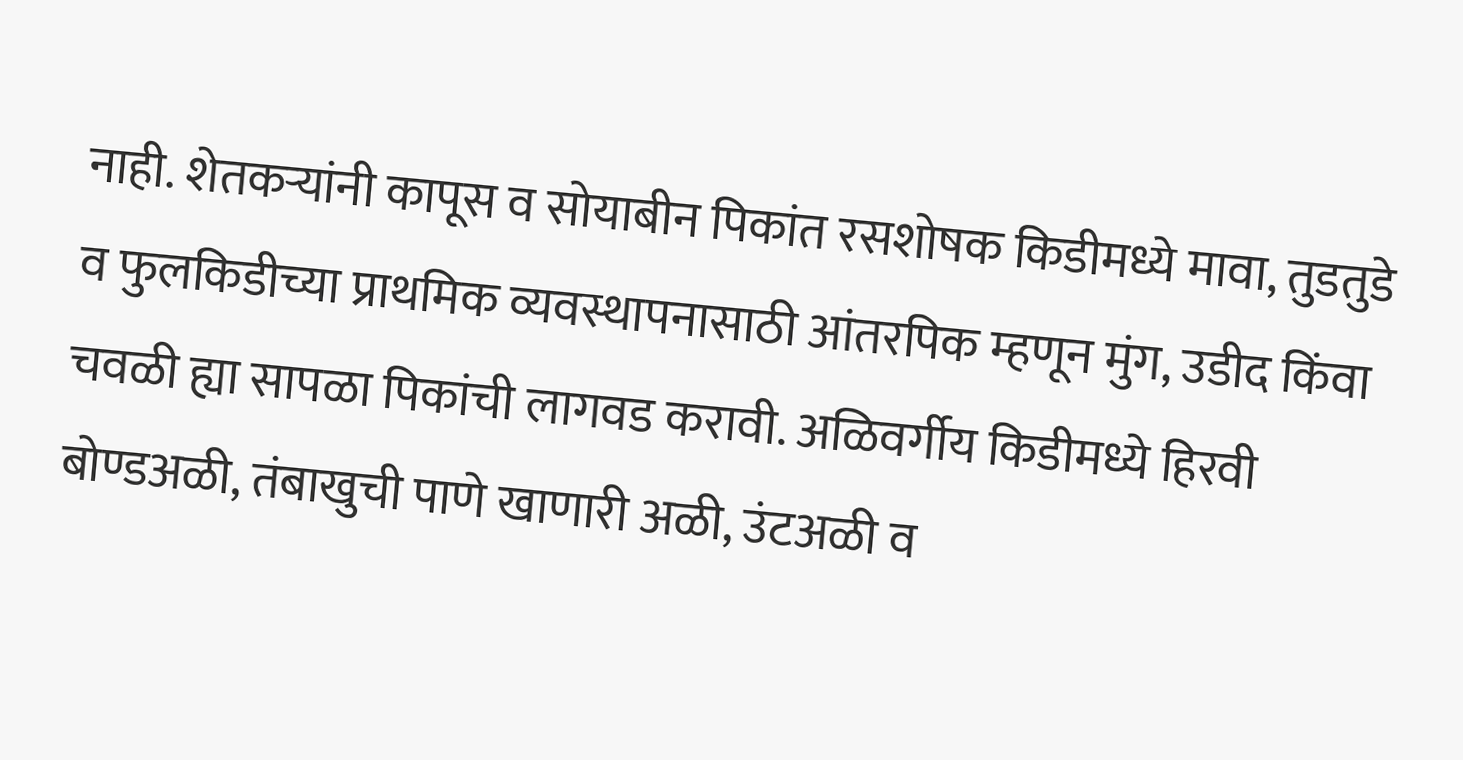नाही. शेतकऱ्यांनी कापूस व सोयाबीन पिकांत रसशोषक किडीमध्ये मावा, तुडतुडे व फुलकिडीच्या प्राथमिक व्यवस्थापनासाठी आंतरपिक म्हणून मुंग, उडीद किंवा चवळी ह्या सापळा पिकांची लागवड करावी. अळिवर्गीय किडीमध्ये हिरवी बोण्डअळी, तंबाखुची पाणे खाणारी अळी, उंटअळी व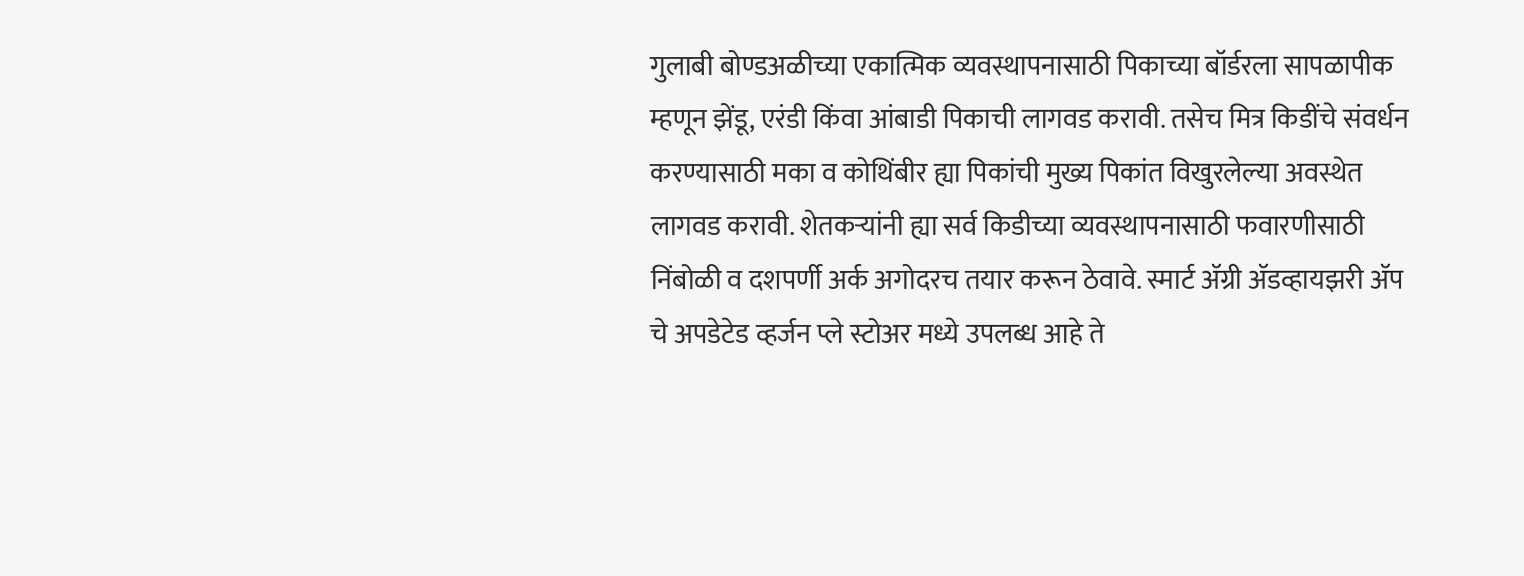गुलाबी बोण्डअळीच्या एकात्मिक व्यवस्थापनासाठी पिकाच्या बॉर्डरला सापळापीक म्हणून झेंडू, एरंडी किंवा आंबाडी पिकाची लागवड करावी. तसेच मित्र किडींचे संवर्धन करण्यासाठी मका व कोथिंबीर ह्या पिकांची मुख्य पिकांत विखुरलेल्या अवस्थेत लागवड करावी. शेतकऱ्यांनी ह्या सर्व किडीच्या व्यवस्थापनासाठी फवारणीसाठी निंबोळी व दशपर्णी अर्क अगोदरच तयार करून ठेवावे. स्मार्ट ॲग्री ॲडव्हायझरी ॲप चे अपडेटेड व्हर्जन प्ले स्टोअर मध्ये उपलब्ध आहे ते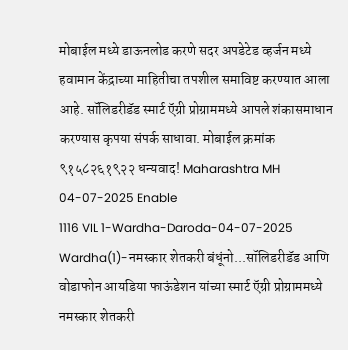मोबाईल मध्ये डाऊनलोड करणे सदर अपडेटेड व्हर्जन मध्ये हवामान केंद्राच्या माहितीचा तपशील समाविष्ट करण्यात आला आहे. सॉलिडरीडॅड स्मार्ट ऍग्री प्रोग्राममध्ये आपले शंकासमाधान करण्यास कृपया संपर्क साधावा. मोबाईल क्रमांक ९१५८२६१९२२ धन्यवाद! Maharashtra MH 04-07-2025 Enable
1116 VIL 1-Wardha-Daroda-04-07-2025 Wardha(1)-नमस्कार शेतकरी बंधूंनो...सॉलिडरीडॅड आणि वोडाफोन आयडिया फाऊंडेशन यांच्या स्मार्ट ऍग्री प्रोग्राममध्ये नमस्कार शेतकरी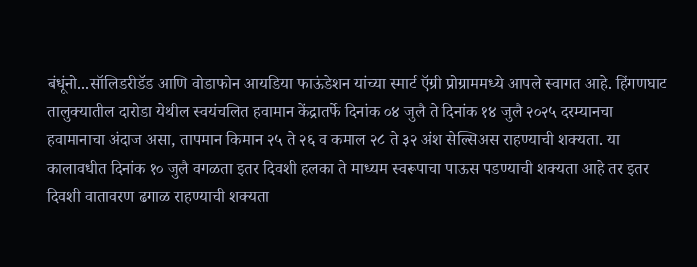बंधूंनो...सॉलिडरीडॅड आणि वोडाफोन आयडिया फाऊंडेशन यांच्या स्मार्ट ऍग्री प्रोग्राममध्ये आपले स्वागत आहे. हिंगणघाट तालुक्यातील दारोडा येथील स्वयंचलित हवामान केंद्रातर्फे दिनांक ०४ जुलै ते दिनांक १४ जुलै २०२५ दरम्यानचा हवामानाचा अंदाज असा, तापमान किमान २५ ते २६ व कमाल २८ ते ३२ अंश सेल्सिअस राहण्याची शक्यता. या कालावधीत दिनांक १० जुलै वगळता इतर दिवशी हलका ते माध्यम स्वरूपाचा पाऊस पडण्याची शक्यता आहे तर इतर दिवशी वातावरण ढगाळ राहण्याची शक्यता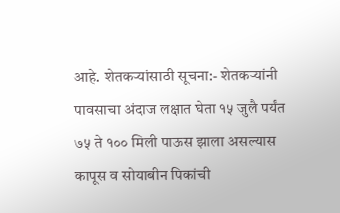आहे. शेतकऱ्यांसाठी सूचना:- शेतकऱ्यांनी पावसाचा अंदाज लक्षात घेता १५ जुलै पर्यंत ७५ ते १०० मिली पाऊस झाला असल्यास कापूस व सोयाबीन पिकांची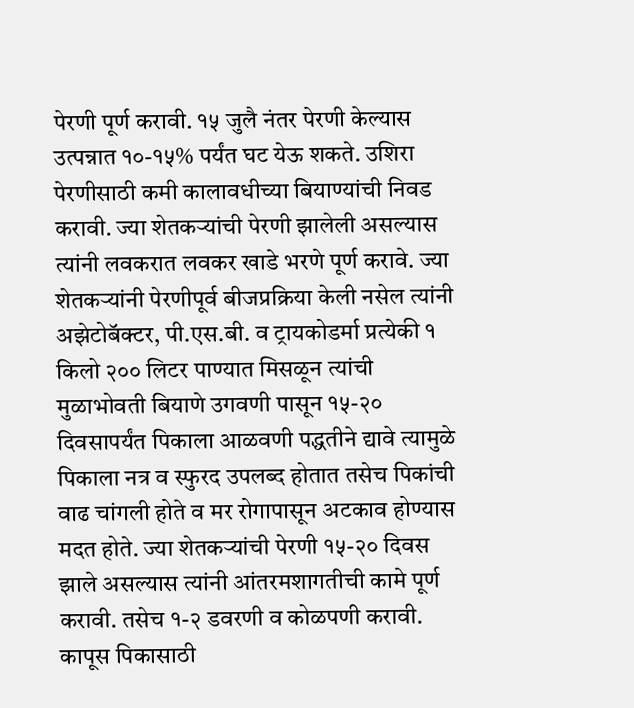पेरणी पूर्ण करावी. १५ जुलै नंतर पेरणी केल्यास उत्पन्नात १०-१५% पर्यंत घट येऊ शकते. उशिरा पेरणीसाठी कमी कालावधीच्या बियाण्यांची निवड करावी. ज्या शेतकऱ्यांची पेरणी झालेली असल्यास त्यांनी लवकरात लवकर खाडे भरणे पूर्ण करावे. ज्या शेतकऱ्यांनी पेरणीपूर्व बीजप्रक्रिया केली नसेल त्यांनी अझेटोबॅक्टर, पी.एस.बी. व ट्रायकोडर्मा प्रत्येकी १ किलो २०० लिटर पाण्यात मिसळून त्यांची मुळाभोवती बियाणे उगवणी पासून १५-२० दिवसापर्यंत पिकाला आळवणी पद्धतीने द्यावे त्यामुळे पिकाला नत्र व स्फुरद उपलब्द होतात तसेच पिकांची वाढ चांगली होते व मर रोगापासून अटकाव होण्यास मदत होते. ज्या शेतकऱ्यांची पेरणी १५-२० दिवस झाले असल्यास त्यांनी आंतरमशागतीची कामे पूर्ण करावी. तसेच १-२ डवरणी व कोळपणी करावी. कापूस पिकासाठी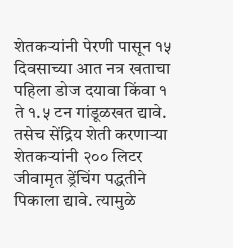शेतकऱ्यांनी पेरणी पासून १५ दिवसाच्या आत नत्र खताचा पहिला डोज दयावा किंवा १ ते १.५ टन गांडूळखत द्यावे. तसेच सेंद्रिय शेती करणाऱ्या शेतकऱ्यांनी २०० लिटर जीवामृत ड्रेंचिंग पद्धतीने पिकाला द्यावे. त्यामुळे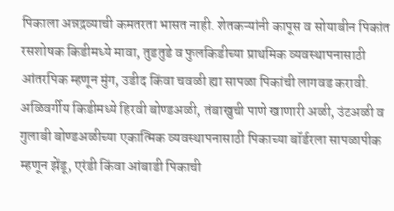पिकाला अन्नद्रव्याची कमतरता भासत नाही. शेतकऱ्यांनी कापूस व सोयाबीन पिकांत रसशोषक किडीमध्ये मावा, तुडतुडे व फुलकिडीच्या प्राथमिक व्यवस्थापनासाठी आंतरपिक म्हणून मुंग, उडीद किंवा चवळी ह्या सापळा पिकांची लागवड करावी. अळिवर्गीय किडीमध्ये हिरवी बोण्डअळी, तंबाखुची पाणे खाणारी अळी, उंटअळी व गुलाबी बोण्डअळीच्या एकात्मिक व्यवस्थापनासाठी पिकाच्या बॉर्डरला सापळापीक म्हणून झेंडू, एरंडी किंवा आंबाडी पिकाची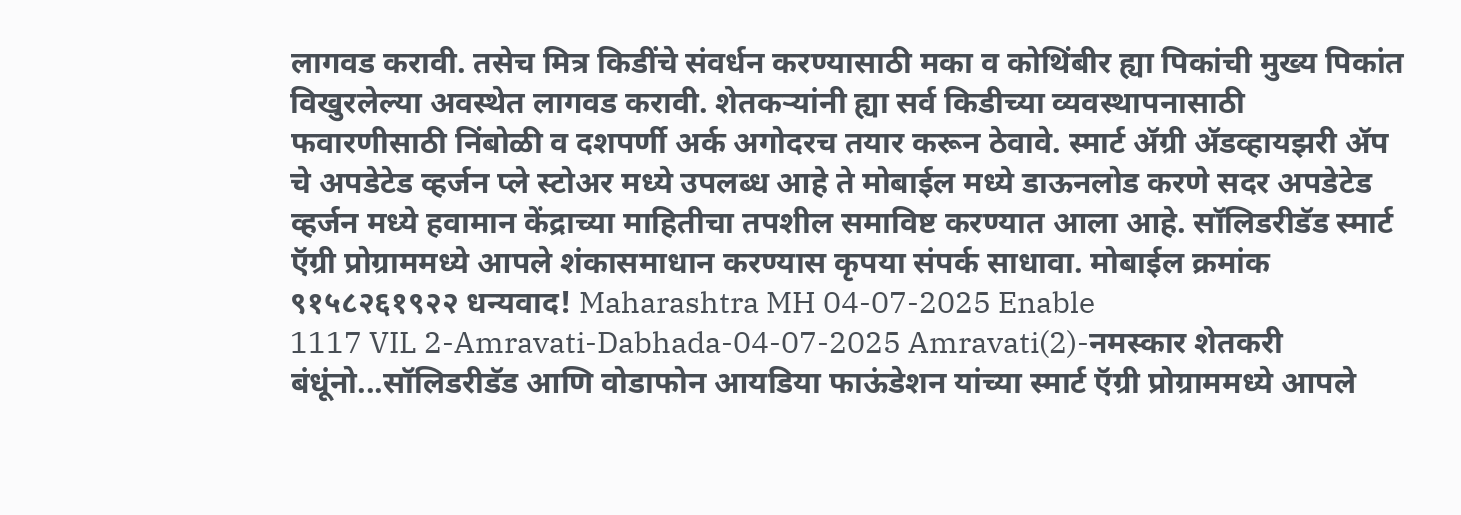लागवड करावी. तसेच मित्र किडींचे संवर्धन करण्यासाठी मका व कोथिंबीर ह्या पिकांची मुख्य पिकांत विखुरलेल्या अवस्थेत लागवड करावी. शेतकऱ्यांनी ह्या सर्व किडीच्या व्यवस्थापनासाठी फवारणीसाठी निंबोळी व दशपर्णी अर्क अगोदरच तयार करून ठेवावे. स्मार्ट ॲग्री ॲडव्हायझरी ॲप चे अपडेटेड व्हर्जन प्ले स्टोअर मध्ये उपलब्ध आहे ते मोबाईल मध्ये डाऊनलोड करणे सदर अपडेटेड व्हर्जन मध्ये हवामान केंद्राच्या माहितीचा तपशील समाविष्ट करण्यात आला आहे. सॉलिडरीडॅड स्मार्ट ऍग्री प्रोग्राममध्ये आपले शंकासमाधान करण्यास कृपया संपर्क साधावा. मोबाईल क्रमांक ९१५८२६१९२२ धन्यवाद! Maharashtra MH 04-07-2025 Enable
1117 VIL 2-Amravati-Dabhada-04-07-2025 Amravati(2)-नमस्कार शेतकरी बंधूंनो...सॉलिडरीडॅड आणि वोडाफोन आयडिया फाऊंडेशन यांच्या स्मार्ट ऍग्री प्रोग्राममध्ये आपले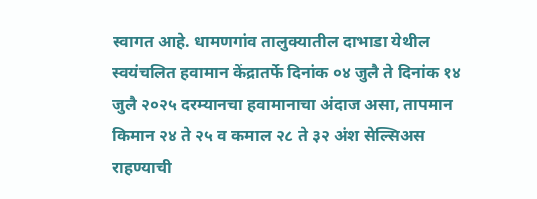स्वागत आहे. धामणगांव तालुक्यातील दाभाडा येथील स्वयंचलित हवामान केंद्रातर्फे दिनांक ०४ जुलै ते दिनांक १४ जुलै २०२५ दरम्यानचा हवामानाचा अंदाज असा, तापमान किमान २४ ते २५ व कमाल २८ ते ३२ अंश सेल्सिअस राहण्याची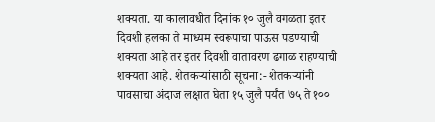शक्यता. या कालावधीत दिनांक १० जुलै वगळता इतर दिवशी हलका ते माध्यम स्वरूपाचा पाऊस पडण्याची शक्यता आहे तर इतर दिवशी वातावरण ढगाळ राहण्याची शक्यता आहे. शेतकऱ्यांसाठी सूचना:- शेतकऱ्यांनी पावसाचा अंदाज लक्षात घेता १५ जुलै पर्यंत ७५ ते १००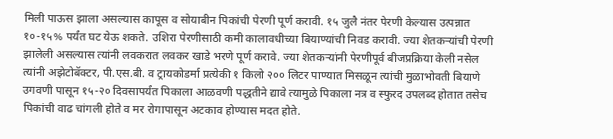मिली पाऊस झाला असल्यास कापूस व सोयाबीन पिकांची पेरणी पूर्ण करावी. १५ जुलै नंतर पेरणी केल्यास उत्पन्नात १०-१५% पर्यंत घट येऊ शकते. उशिरा पेरणीसाठी कमी कालावधीच्या बियाण्यांची निवड करावी. ज्या शेतकऱ्यांची पेरणी झालेली असल्यास त्यांनी लवकरात लवकर खाडे भरणे पूर्ण करावे. ज्या शेतकऱ्यांनी पेरणीपूर्व बीजप्रक्रिया केली नसेल त्यांनी अझेटोबॅक्टर, पी.एस.बी. व ट्रायकोडर्मा प्रत्येकी १ किलो २०० लिटर पाण्यात मिसळून त्यांची मुळाभोवती बियाणे उगवणी पासून १५-२० दिवसापर्यंत पिकाला आळवणी पद्धतीने द्यावे त्यामुळे पिकाला नत्र व स्फुरद उपलब्द होतात तसेच पिकांची वाढ चांगली होते व मर रोगापासून अटकाव होण्यास मदत होते.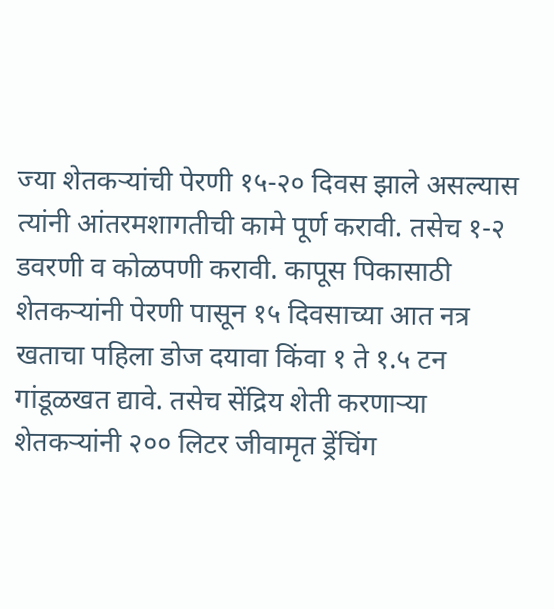ज्या शेतकऱ्यांची पेरणी १५-२० दिवस झाले असल्यास त्यांनी आंतरमशागतीची कामे पूर्ण करावी. तसेच १-२ डवरणी व कोळपणी करावी. कापूस पिकासाठी शेतकऱ्यांनी पेरणी पासून १५ दिवसाच्या आत नत्र खताचा पहिला डोज दयावा किंवा १ ते १.५ टन गांडूळखत द्यावे. तसेच सेंद्रिय शेती करणाऱ्या शेतकऱ्यांनी २०० लिटर जीवामृत ड्रेंचिंग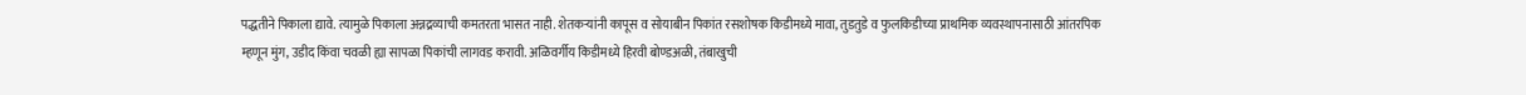पद्धतीने पिकाला द्यावे. त्यामुळे पिकाला अन्नद्रव्याची कमतरता भासत नाही. शेतकऱ्यांनी कापूस व सोयाबीन पिकांत रसशोषक किडीमध्ये मावा, तुडतुडे व फुलकिडीच्या प्राथमिक व्यवस्थापनासाठी आंतरपिक म्हणून मुंग, उडीद किंवा चवळी ह्या सापळा पिकांची लागवड करावी. अळिवर्गीय किडीमध्ये हिरवी बोण्डअळी, तंबाखुची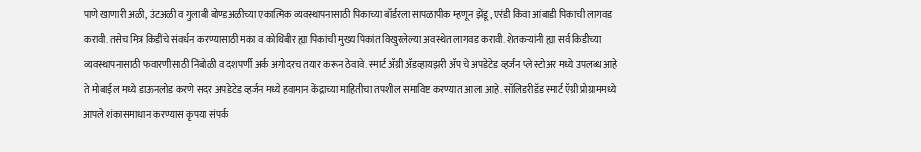पाणे खाणारी अळी, उंटअळी व गुलाबी बोण्डअळीच्या एकात्मिक व्यवस्थापनासाठी पिकाच्या बॉर्डरला सापळापीक म्हणून झेंडू, एरंडी किंवा आंबाडी पिकाची लागवड करावी. तसेच मित्र किडींचे संवर्धन करण्यासाठी मका व कोथिंबीर ह्या पिकांची मुख्य पिकांत विखुरलेल्या अवस्थेत लागवड करावी. शेतकऱ्यांनी ह्या सर्व किडीच्या व्यवस्थापनासाठी फवारणीसाठी निंबोळी व दशपर्णी अर्क अगोदरच तयार करून ठेवावे. स्मार्ट ॲग्री ॲडव्हायझरी ॲप चे अपडेटेड व्हर्जन प्ले स्टोअर मध्ये उपलब्ध आहे ते मोबाईल मध्ये डाऊनलोड करणे सदर अपडेटेड व्हर्जन मध्ये हवामान केंद्राच्या माहितीचा तपशील समाविष्ट करण्यात आला आहे. सॉलिडरीडॅड स्मार्ट ऍग्री प्रोग्राममध्ये आपले शंकासमाधान करण्यास कृपया संपर्क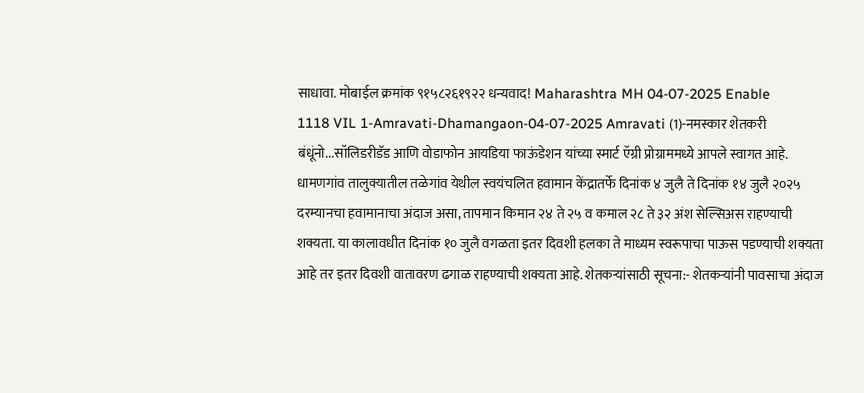साधावा. मोबाईल क्रमांक ९१५८२६१९२२ धन्यवाद! Maharashtra MH 04-07-2025 Enable
1118 VIL 1-Amravati-Dhamangaon-04-07-2025 Amravati (1)-नमस्कार शेतकरी बंधूंनो...सॉलिडरीडॅड आणि वोडाफोन आयडिया फाऊंडेशन यांच्या स्मार्ट ऍग्री प्रोग्राममध्ये आपले स्वागत आहे. धामणगांव तालुक्यातील तळेगांव येथील स्वयंचलित हवामान केंद्रातर्फे दिनांक ४ जुलै ते दिनांक १४ जुलै २०२५ दरम्यानचा हवामानाचा अंदाज असा, तापमान किमान २४ ते २५ व कमाल २८ ते ३२ अंश सेल्सिअस राहण्याची शक्यता. या कालावधीत दिनांक १० जुलै वगळता इतर दिवशी हलका ते माध्यम स्वरूपाचा पाऊस पडण्याची शक्यता आहे तर इतर दिवशी वातावरण ढगाळ राहण्याची शक्यता आहे. शेतकऱ्यांसाठी सूचना:- शेतकऱ्यांनी पावसाचा अंदाज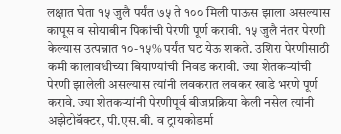लक्षात घेता १५ जुलै पर्यंत ७५ ते १०० मिली पाऊस झाला असल्यास कापूस व सोयाबीन पिकांची पेरणी पूर्ण करावी. १५ जुलै नंतर पेरणी केल्यास उत्पन्नात १०-१५% पर्यंत घट येऊ शकते. उशिरा पेरणीसाठी कमी कालावधीच्या बियाण्यांची निवड करावी. ज्या शेतकऱ्यांची पेरणी झालेली असल्यास त्यांनी लवकरात लवकर खाडे भरणे पूर्ण करावे. ज्या शेतकऱ्यांनी पेरणीपूर्व बीजप्रक्रिया केली नसेल त्यांनी अझेटोबॅक्टर, पी.एस.बी. व ट्रायकोडर्मा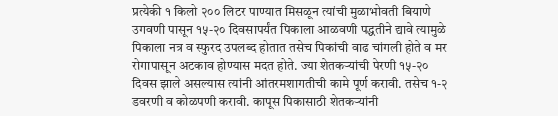प्रत्येकी १ किलो २०० लिटर पाण्यात मिसळून त्यांची मुळाभोवती बियाणे उगवणी पासून १५-२० दिवसापर्यंत पिकाला आळवणी पद्धतीने द्यावे त्यामुळे पिकाला नत्र व स्फुरद उपलब्द होतात तसेच पिकांची वाढ चांगली होते व मर रोगापासून अटकाव होण्यास मदत होते. ज्या शेतकऱ्यांची पेरणी १५-२० दिवस झाले असल्यास त्यांनी आंतरमशागतीची कामे पूर्ण करावी. तसेच १-२ डवरणी व कोळपणी करावी. कापूस पिकासाठी शेतकऱ्यांनी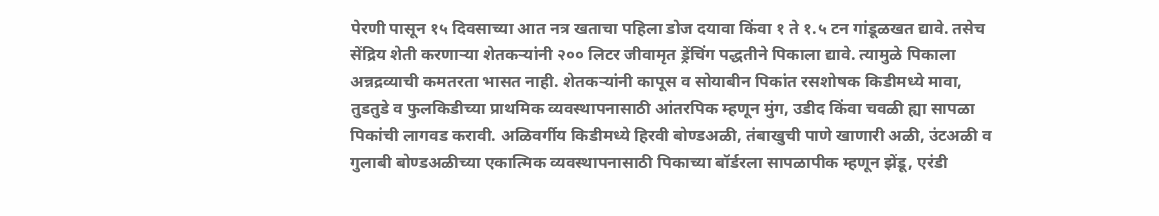पेरणी पासून १५ दिवसाच्या आत नत्र खताचा पहिला डोज दयावा किंवा १ ते १.५ टन गांडूळखत द्यावे. तसेच सेंद्रिय शेती करणाऱ्या शेतकऱ्यांनी २०० लिटर जीवामृत ड्रेंचिंग पद्धतीने पिकाला द्यावे. त्यामुळे पिकाला अन्नद्रव्याची कमतरता भासत नाही. शेतकऱ्यांनी कापूस व सोयाबीन पिकांत रसशोषक किडीमध्ये मावा, तुडतुडे व फुलकिडीच्या प्राथमिक व्यवस्थापनासाठी आंतरपिक म्हणून मुंग, उडीद किंवा चवळी ह्या सापळा पिकांची लागवड करावी. अळिवर्गीय किडीमध्ये हिरवी बोण्डअळी, तंबाखुची पाणे खाणारी अळी, उंटअळी व गुलाबी बोण्डअळीच्या एकात्मिक व्यवस्थापनासाठी पिकाच्या बॉर्डरला सापळापीक म्हणून झेंडू, एरंडी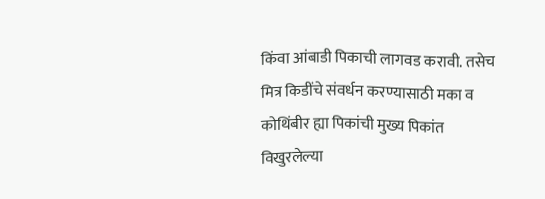किंवा आंबाडी पिकाची लागवड करावी. तसेच मित्र किडींचे संवर्धन करण्यासाठी मका व कोथिंबीर ह्या पिकांची मुख्य पिकांत विखुरलेल्या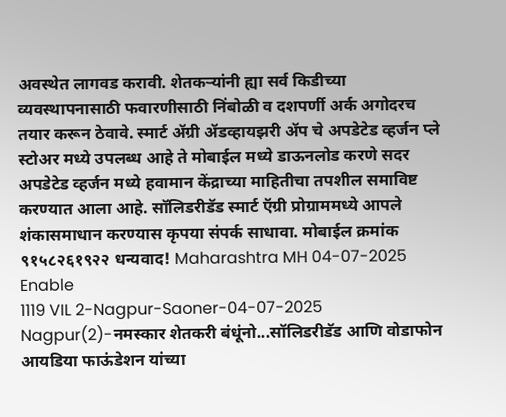अवस्थेत लागवड करावी. शेतकऱ्यांनी ह्या सर्व किडीच्या व्यवस्थापनासाठी फवारणीसाठी निंबोळी व दशपर्णी अर्क अगोदरच तयार करून ठेवावे. स्मार्ट ॲग्री ॲडव्हायझरी ॲप चे अपडेटेड व्हर्जन प्ले स्टोअर मध्ये उपलब्ध आहे ते मोबाईल मध्ये डाऊनलोड करणे सदर अपडेटेड व्हर्जन मध्ये हवामान केंद्राच्या माहितीचा तपशील समाविष्ट करण्यात आला आहे. सॉलिडरीडॅड स्मार्ट ऍग्री प्रोग्राममध्ये आपले शंकासमाधान करण्यास कृपया संपर्क साधावा. मोबाईल क्रमांक ९१५८२६१९२२ धन्यवाद! Maharashtra MH 04-07-2025 Enable
1119 VIL 2-Nagpur-Saoner-04-07-2025 Nagpur(2)-नमस्कार शेतकरी बंधूंनो...सॉलिडरीडॅड आणि वोडाफोन आयडिया फाऊंडेशन यांच्या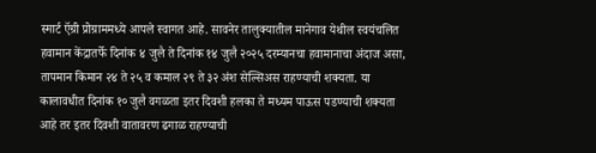स्मार्ट ऍग्री प्रोग्राममध्ये आपले स्वागत आहे. सावनेर तालुक्यातील मानेगाव येथील स्वयंचलित हवामान केंद्रातर्फे दिनांक ४ जुलै ते दिनांक १४ जुलै २०२५ दरम्यानचा हवामानाचा अंदाज असा, तापमान किमान २४ ते २५ व कमाल २९ ते ३२ अंश सेल्सिअस राहण्याची शक्यता. या कालावधीत दिनांक १० जुलै वगळता इतर दिवशी हलका ते मध्यम पाऊस पडण्याची शक्यता आहे तर इतर दिवशी वातावरण ढगाळ राहण्याची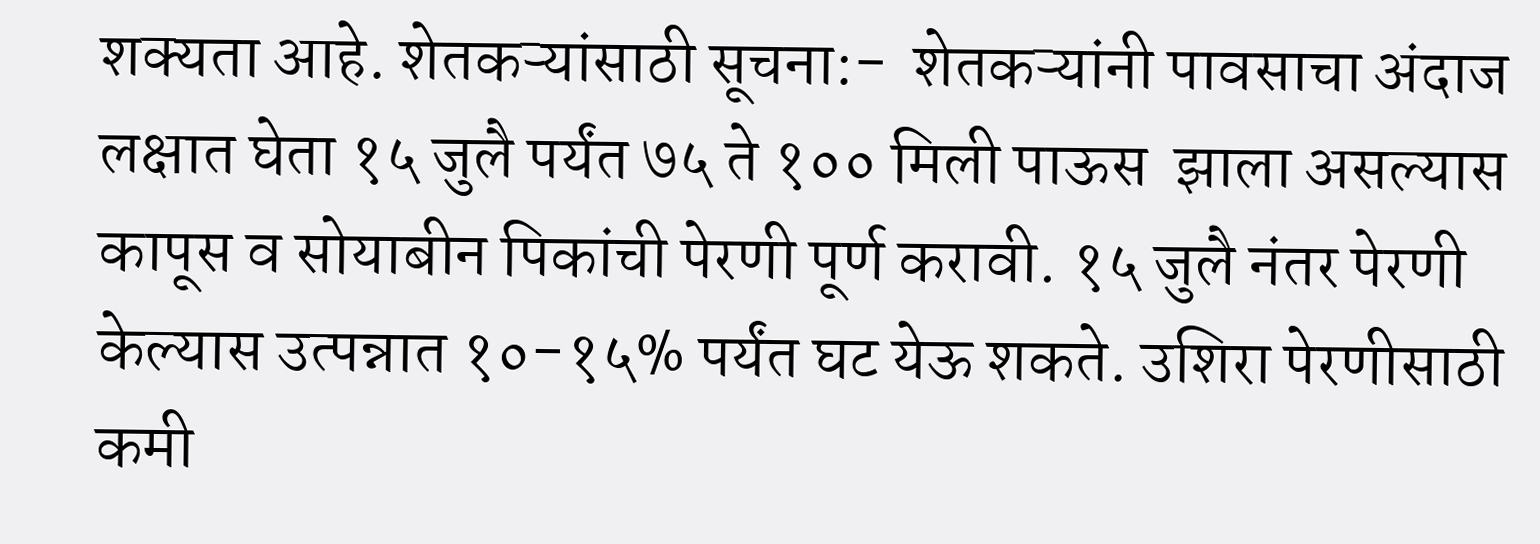शक्यता आहे. शेतकऱ्यांसाठी सूचना:-  शेतकऱ्यांनी पावसाचा अंदाज लक्षात घेता १५ जुलै पर्यंत ७५ ते १०० मिली पाऊस  झाला असल्यास  कापूस व सोयाबीन पिकांची पेरणी पूर्ण करावी. १५ जुलै नंतर पेरणी केल्यास उत्पन्नात १०-१५% पर्यंत घट येऊ शकते. उशिरा पेरणीसाठी कमी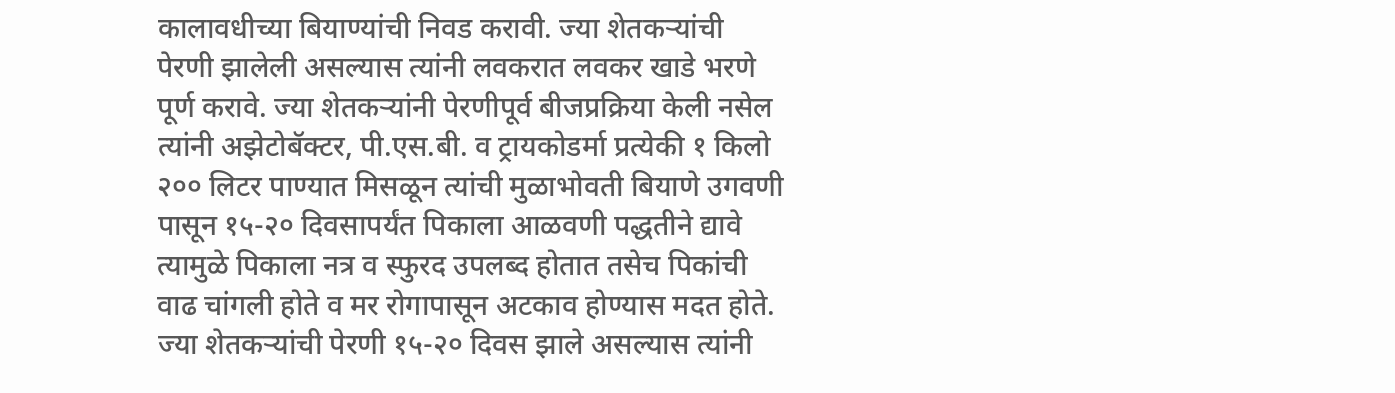कालावधीच्या बियाण्यांची निवड करावी. ज्या शेतकऱ्यांची पेरणी झालेली असल्यास त्यांनी लवकरात लवकर खाडे भरणे पूर्ण करावे. ज्या शेतकऱ्यांनी पेरणीपूर्व बीजप्रक्रिया केली नसेल त्यांनी अझेटोबॅक्टर, पी.एस.बी. व ट्रायकोडर्मा प्रत्येकी १ किलो २०० लिटर पाण्यात मिसळून त्यांची मुळाभोवती बियाणे उगवणी पासून १५-२० दिवसापर्यंत पिकाला आळवणी पद्धतीने द्यावे त्यामुळे पिकाला नत्र व स्फुरद उपलब्द होतात तसेच पिकांची वाढ चांगली होते व मर रोगापासून अटकाव होण्यास मदत होते. ज्या शेतकऱ्यांची पेरणी १५-२० दिवस झाले असल्यास त्यांनी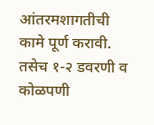आंतरमशागतीची कामे पूर्ण करावी. तसेच १-२ डवरणी व कोळपणी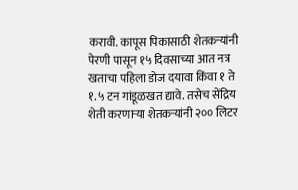करावी. कापूस पिकासाठी शेतकऱ्यांनी पेरणी पासून १५ दिवसाच्या आत नत्र खताचा पहिला डोज दयावा किंवा १ ते १.५ टन गांडूळखत द्यावे. तसेच सेंद्रिय शेती करणाऱ्या शेतकऱ्यांनी २०० लिटर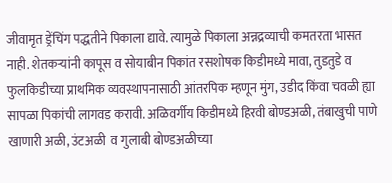जीवामृत ड्रेंचिंग पद्धतीने पिकाला द्यावे. त्यामुळे पिकाला अन्नद्रव्याची कमतरता भासत नाही. शेतकऱ्यांनी कापूस व सोयाबीन पिकांत रसशोषक किडीमध्ये मावा, तुडतुडे व फुलकिडीच्या प्राथमिक व्यवस्थापनासाठी आंतरपिक म्हणून मुंग, उडीद किंवा चवळी ह्या सापळा पिकांची लागवड करावी. अळिवर्गीय किडीमध्ये हिरवी बोण्डअळी, तंबाखुची पाणे खाणारी अळी, उंटअळी  व गुलाबी बोण्डअळीच्या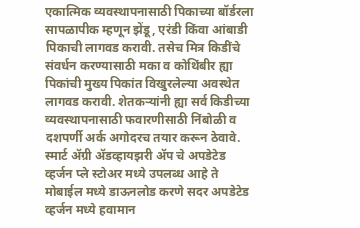एकात्मिक व्यवस्थापनासाठी पिकाच्या बॉर्डरला सापळापीक म्हणून झेंडू, एरंडी किंवा आंबाडी पिकाची लागवड करावी. तसेच मित्र किडींचे संवर्धन करण्यासाठी मका व कोथिंबीर ह्या पिकांची मुख्य पिकांत विखुरलेल्या अवस्थेत लागवड करावी. शेतकऱ्यांनी ह्या सर्व किडीच्या व्यवस्थापनासाठी फवारणीसाठी निंबोळी व दशपर्णी अर्क अगोदरच तयार करून ठेवावे. स्मार्ट ॲग्री ॲडव्हायझरी ॲप चे अपडेटेड व्हर्जन प्ले स्टोअर मध्ये उपलब्ध आहे ते मोबाईल मध्ये डाऊनलोड करणे सदर अपडेटेड व्हर्जन मध्ये हवामान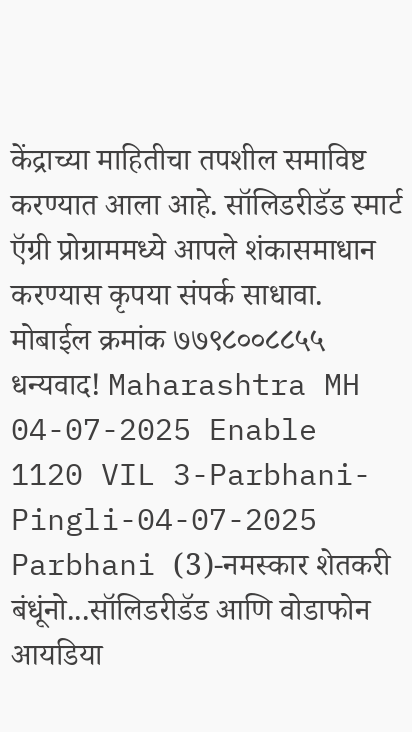केंद्राच्या माहितीचा तपशील समाविष्ट करण्यात आला आहे. सॉलिडरीडॅड स्मार्ट ऍग्री प्रोग्राममध्ये आपले शंकासमाधान करण्यास कृपया संपर्क साधावा. मोबाईल क्रमांक ७७९८००८८५५ धन्यवाद! Maharashtra MH 04-07-2025 Enable
1120 VIL 3-Parbhani-Pingli-04-07-2025 Parbhani (3)-नमस्कार शेतकरी बंधूंनो...सॉलिडरीडॅड आणि वोडाफोन आयडिया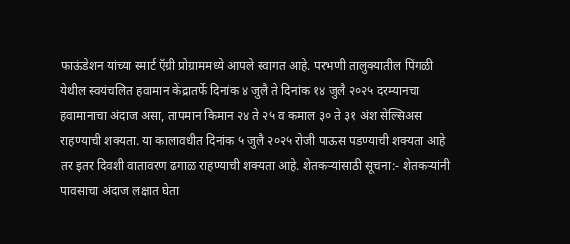फाऊंडेशन यांच्या स्मार्ट ऍग्री प्रोग्राममध्ये आपले स्वागत आहे. परभणी तालुक्यातील पिंगळी येथील स्वयंचलित हवामान केंद्रातर्फे दिनांक ४ जुलै ते दिनांक १४ जुलै २०२५ दरम्यानचा हवामानाचा अंदाज असा, तापमान किमान २४ ते २५ व कमाल ३० ते ३१ अंश सेल्सिअस राहण्याची शक्यता. या कालावधीत दिनांक ५ जुलै २०२५ रोजी पाऊस पडण्याची शक्यता आहे तर इतर दिवशी वातावरण ढगाळ राहण्याची शक्यता आहे. शेतकऱ्यांसाठी सूचना:- शेतकऱ्यांनी पावसाचा अंदाज लक्षात घेता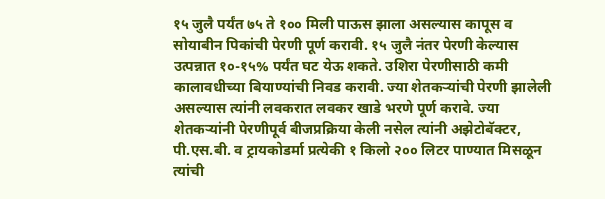१५ जुलै पर्यंत ७५ ते १०० मिली पाऊस झाला असल्यास कापूस व सोयाबीन पिकांची पेरणी पूर्ण करावी. १५ जुलै नंतर पेरणी केल्यास उत्पन्नात १०-१५% पर्यंत घट येऊ शकते. उशिरा पेरणीसाठी कमी कालावधीच्या बियाण्यांची निवड करावी. ज्या शेतकऱ्यांची पेरणी झालेली असल्यास त्यांनी लवकरात लवकर खाडे भरणे पूर्ण करावे. ज्या शेतकऱ्यांनी पेरणीपूर्व बीजप्रक्रिया केली नसेल त्यांनी अझेटोबॅक्टर, पी.एस.बी. व ट्रायकोडर्मा प्रत्येकी १ किलो २०० लिटर पाण्यात मिसळून त्यांची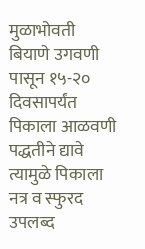मुळाभोवती बियाणे उगवणी पासून १५-२० दिवसापर्यंत पिकाला आळवणी पद्धतीने द्यावे त्यामुळे पिकाला नत्र व स्फुरद उपलब्द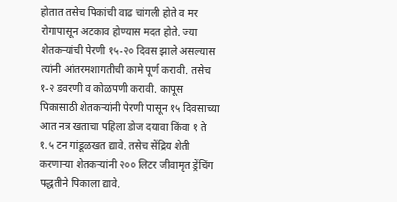होतात तसेच पिकांची वाढ चांगली होते व मर रोगापासून अटकाव होण्यास मदत होते. ज्या शेतकऱ्यांची पेरणी १५-२० दिवस झाले असल्यास त्यांनी आंतरमशागतीची कामे पूर्ण करावी. तसेच १-२ डवरणी व कोळपणी करावी. कापूस पिकासाठी शेतकऱ्यांनी पेरणी पासून १५ दिवसाच्या आत नत्र खताचा पहिला डोज दयावा किंवा १ ते १.५ टन गांडूळखत द्यावे. तसेच सेंद्रिय शेती करणाऱ्या शेतकऱ्यांनी २०० लिटर जीवामृत ड्रेंचिंग पद्धतीने पिकाला द्यावे.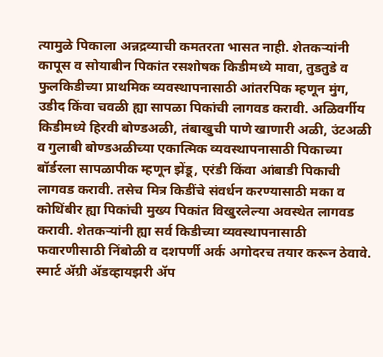त्यामुळे पिकाला अन्नद्रव्याची कमतरता भासत नाही. शेतकऱ्यांनी कापूस व सोयाबीन पिकांत रसशोषक किडीमध्ये मावा, तुडतुडे व फुलकिडीच्या प्राथमिक व्यवस्थापनासाठी आंतरपिक म्हणून मुंग, उडीद किंवा चवळी ह्या सापळा पिकांची लागवड करावी. अळिवर्गीय किडीमध्ये हिरवी बोण्डअळी, तंबाखुची पाणे खाणारी अळी, उंटअळी व गुलाबी बोण्डअळीच्या एकात्मिक व्यवस्थापनासाठी पिकाच्या बॉर्डरला सापळापीक म्हणून झेंडू, एरंडी किंवा आंबाडी पिकाची लागवड करावी. तसेच मित्र किडींचे संवर्धन करण्यासाठी मका व कोथिंबीर ह्या पिकांची मुख्य पिकांत विखुरलेल्या अवस्थेत लागवड करावी. शेतकऱ्यांनी ह्या सर्व किडीच्या व्यवस्थापनासाठी फवारणीसाठी निंबोळी व दशपर्णी अर्क अगोदरच तयार करून ठेवावे. स्मार्ट ॲग्री ॲडव्हायझरी ॲप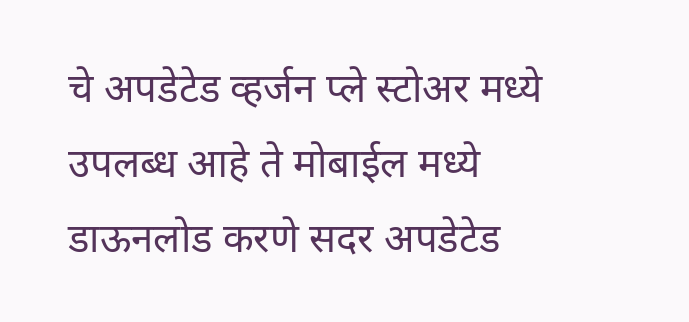चे अपडेटेड व्हर्जन प्ले स्टोअर मध्ये उपलब्ध आहे ते मोबाईल मध्ये डाऊनलोड करणे सदर अपडेटेड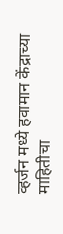व्हर्जन मध्ये हवामान केंद्राच्या माहितीचा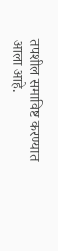तपशील समाविष्ट करण्यात आला आहे.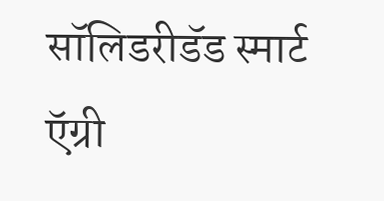सॉलिडरीडॅड स्मार्ट ऍग्री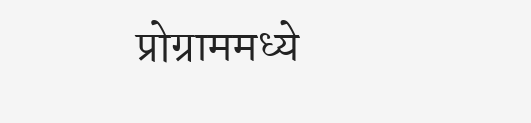प्रोग्राममध्ये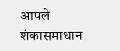आपले शंकासमाधान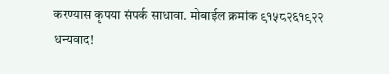करण्यास कृपया संपर्क साधावा. मोबाईल क्रमांक ९१५८२६१९२२ धन्यवाद!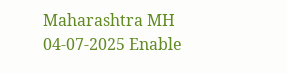Maharashtra MH 04-07-2025 Enable